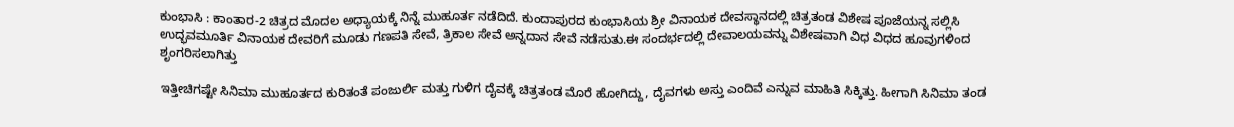ಕುಂಭಾಸಿ : ಕಾಂತಾರ-2 ಚಿತ್ರದ ಮೊದಲ ಅಧ್ಯಾಯಕ್ಕೆ ನಿನ್ನೆ ಮುಹೂರ್ತ ನಡೆದಿದೆ. ಕುಂದಾಪುರದ ಕುಂಭಾಸಿಯ ಶ್ರೀ ವಿನಾಯಕ ದೇವಸ್ಥಾನದಲ್ಲಿ ಚಿತ್ರತಂಡ ವಿಶೇಷ ಪೂಜೆಯನ್ನ ಸಲ್ಲಿಸಿ ಉದ್ಭವಮೂರ್ತಿ ವಿನಾಯಕ ದೇವರಿಗೆ ಮೂಡು ಗಣಪತಿ ಸೇವೆ, ತ್ರಿಕಾಲ ಸೇವೆ ಅನ್ನದಾನ ಸೇವೆ ನಡೆಸುತು.ಈ ಸಂದರ್ಭದಲ್ಲಿ ದೇವಾಲಯವನ್ನು ವಿಶೇಷವಾಗಿ ವಿಧ ವಿಧದ ಹೂವುಗಳಿಂದ ಶೃಂಗರಿಸಲಾಗಿತ್ತು

ಇತ್ತೀಚಿಗಷ್ಟೇ ಸಿನಿಮಾ ಮುಹೂರ್ತದ ಕುರಿತಂತೆ ಪಂಜುರ್ಲಿ ಮತ್ತು ಗುಳಿಗ ದೈವಕ್ಕೆ ಚಿತ್ರತಂಡ ಮೊರೆ ಹೋಗಿದ್ದು, ದೈವಗಳು ಅಸ್ತು ಎಂದಿವೆ ಎನ್ನುವ ಮಾಹಿತಿ ಸಿಕ್ಕಿತ್ತು. ಹೀಗಾಗಿ ಸಿನಿಮಾ ತಂಡ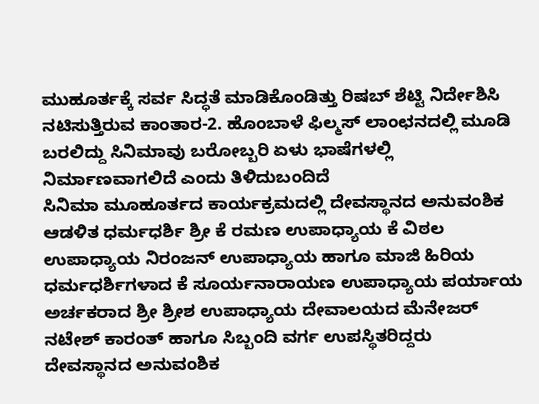ಮುಹೂರ್ತಕ್ಕೆ ಸರ್ವ ಸಿದ್ಧತೆ ಮಾಡಿಕೊಂಡಿತ್ತು ರಿಷಬ್ ಶೆಟ್ಟಿ ನಿರ್ದೇಶಿಸಿ ನಟಿಸುತ್ತಿರುವ ಕಾಂತಾರ-2. ಹೊಂಬಾಳೆ ಫಿಲ್ಮಸ್ ಲಾಂಛನದಲ್ಲಿ ಮೂಡಿ ಬರಲಿದ್ದು ಸಿನಿಮಾವು ಬರೋಬ್ಬರಿ ಏಳು ಭಾಷೆಗಳಲ್ಲಿ ನಿರ್ಮಾಣವಾಗಲಿದೆ ಎಂದು ತಿಳಿದುಬಂದಿದೆ
ಸಿನಿಮಾ ಮೂಹೂರ್ತದ ಕಾರ್ಯಕ್ರಮದಲ್ಲಿ ದೇವಸ್ಥಾನದ ಅನುವಂಶಿಕ ಆಡಳಿತ ಧರ್ಮಧರ್ಶಿ ಶ್ರೀ ಕೆ ರಮಣ ಉಪಾಧ್ಯಾಯ ಕೆ ವಿಠಲ ಉಪಾಧ್ಯಾಯ ನಿರಂಜನ್ ಉಪಾಧ್ಯಾಯ ಹಾಗೂ ಮಾಜಿ ಹಿರಿಯ ಧರ್ಮಧರ್ಶಿಗಳಾದ ಕೆ ಸೂರ್ಯನಾರಾಯಣ ಉಪಾಧ್ಯಾಯ ಪರ್ಯಾಯ ಅರ್ಚಕರಾದ ಶ್ರೀ ಶ್ರೀಶ ಉಪಾಧ್ಯಾಯ ದೇವಾಲಯದ ಮೆನೇಜರ್ ನಟೇಶ್ ಕಾರಂತ್ ಹಾಗೂ ಸಿಬ್ಬಂದಿ ವರ್ಗ ಉಪಸ್ಥಿತರಿದ್ದರು
ದೇವಸ್ಥಾನದ ಅನುವಂಶಿಕ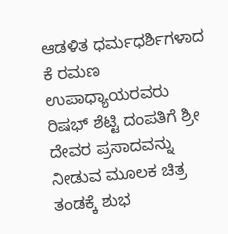ಆಡಳಿತ ಧರ್ಮಧರ್ಶಿಗಳಾದ ಕೆ ರಮಣ ಉಪಾಧ್ಯಾಯರವರು ರಿಷಭ್ ಶೆಟ್ಟಿ ದಂಪತಿಗೆ ಶ್ರೀ ದೇವರ ಪ್ರಸಾದವನ್ನು ನೀಡುವ ಮೂಲಕ ಚಿತ್ರ ತಂಡಕ್ಕೆ ಶುಭ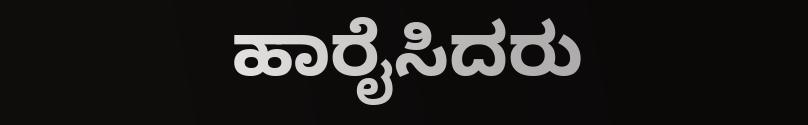ಹಾರೈಸಿದರು